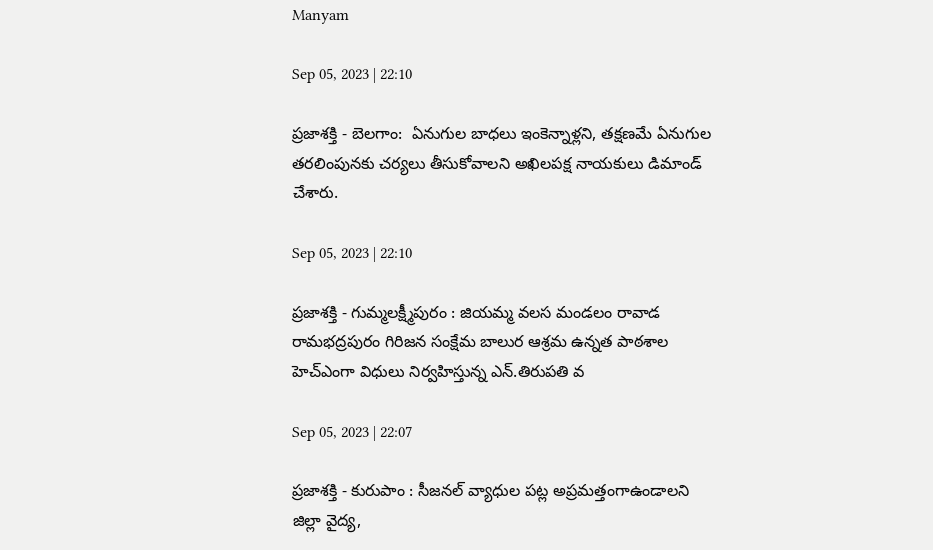Manyam

Sep 05, 2023 | 22:10

ప్రజాశక్తి - బెలగాం:  ఏనుగుల బాధలు ఇంకెన్నాళ్లని, తక్షణమే ఏనుగుల తరలింపునకు చర్యలు తీసుకోవాలని అఖిలపక్ష నాయకులు డిమాండ్‌ చేశారు.

Sep 05, 2023 | 22:10

ప్రజాశక్తి - గుమ్మలక్ష్మీపురం : జియమ్మ వలస మండలం రావాడ రామభద్రపురం గిరిజన సంక్షేమ బాలుర ఆశ్రమ ఉన్నత పాఠశాల హెచ్‌ఎంగా విధులు నిర్వహిస్తున్న ఎన్‌.తిరుపతి వ

Sep 05, 2023 | 22:07

ప్రజాశక్తి - కురుపాం : సీజనల్‌ వ్యాధుల పట్ల అప్రమత్తంగాఉండాలని జిల్లా వైద్య,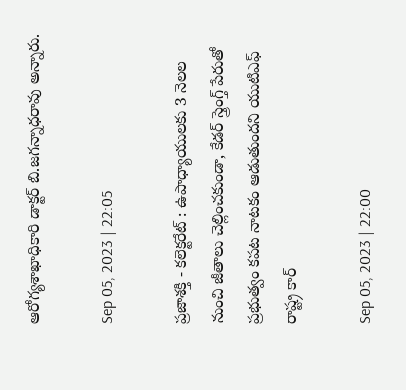ఆరోగ్యశాఖాధికారి డాక్టర్‌ బి.జగన్నాధరావు అన్నారు.

Sep 05, 2023 | 22:05

ప్రజాశక్తి - కలెక్టరేట్‌ : ఉపాధ్యాయులకు 3 నెలల నుంచి జీతాలు చెల్లించకుండా, కేడర్‌ స్త్రెంగ్త్‌ పేరుతో ప్రభుత్వం కపట నాటకం ఆడుతుందని యుటిఎఫ్‌ రాష్ట్ర కార్

Sep 05, 2023 | 22:00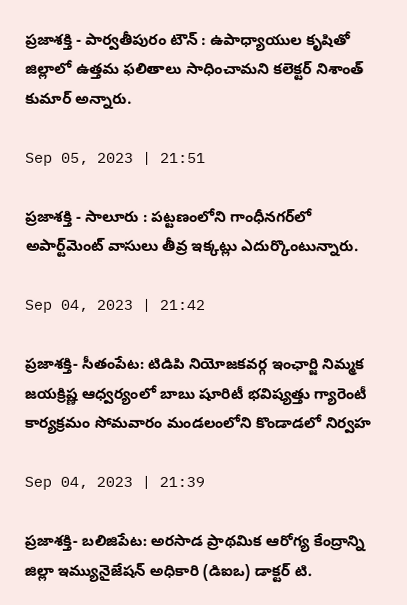ప్రజాశక్తి - పార్వతీపురం టౌన్‌ : ఉపాధ్యాయుల కృషితో జిల్లాలో ఉత్తమ ఫలితాలు సాధించామని కలెక్టర్‌ నిశాంత్‌ కుమార్‌ అన్నారు.

Sep 05, 2023 | 21:51

ప్రజాశక్తి - సాలూరు : పట్టణంలోని గాంధీనగర్‌లో అపార్ట్‌మెంట్‌ వాసులు తీవ్ర ఇక్కట్లు ఎదుర్కొంటున్నారు.

Sep 04, 2023 | 21:42

ప్రజాశక్తి- సీతంపేట: టిడిపి నియోజకవర్గ ఇంఛార్జి నిమ్మక జయక్రిష్ణ ఆధ్వర్యంలో బాబు షూరిటీ భవిష్యత్తు గ్యారెంటీ కార్యక్రమం సోమవారం మండలంలోని కొండాడలో నిర్వహ

Sep 04, 2023 | 21:39

ప్రజాశక్తి- బలిజిపేట: అరసాడ ప్రాథమిక ఆరోగ్య కేంద్రాన్ని జిల్లా ఇమ్యునైజేషన్‌ అధికారి (డిఐఒ) డాక్టర్‌ టి.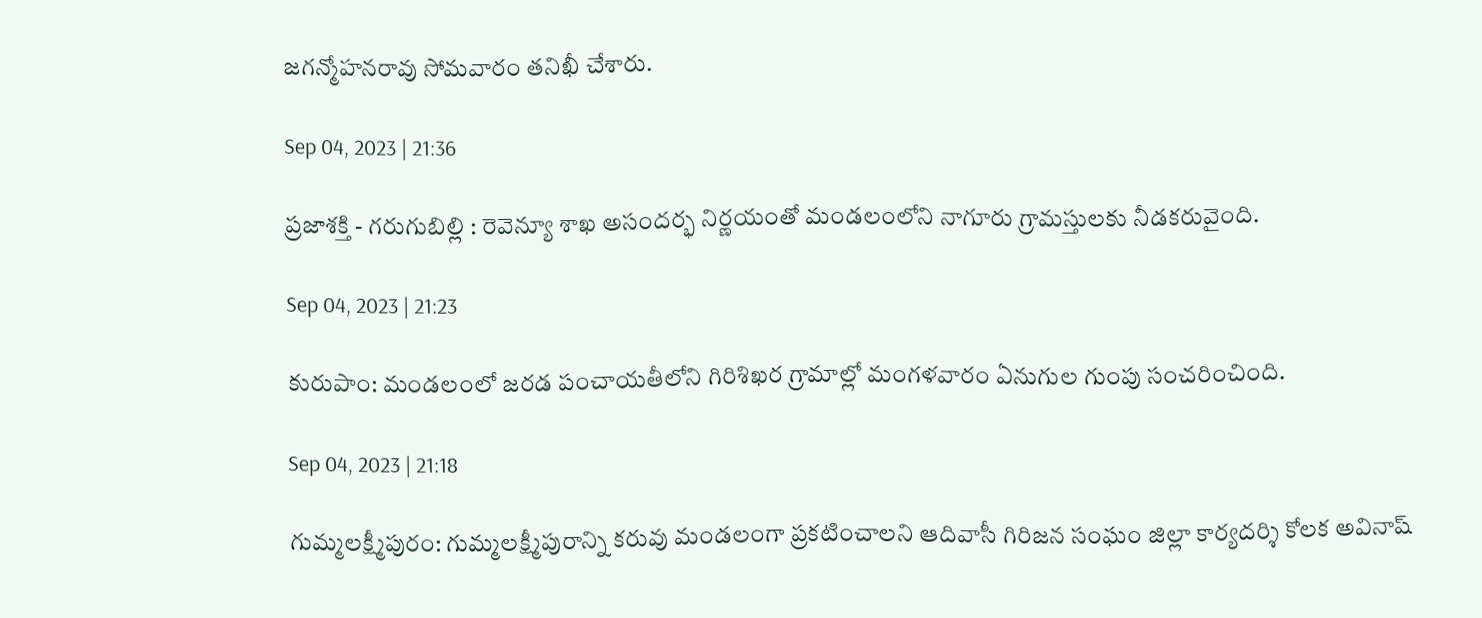జగన్మోహనరావు సోమవారం తనిఖీ చేశారు.

Sep 04, 2023 | 21:36

ప్రజాశక్తి - గరుగుబిల్లి : రెవెన్యూ శాఖ అసందర్భ నిర్ణయంతో మండలంలోని నాగూరు గ్రామస్తులకు నీడకరువైంది.

Sep 04, 2023 | 21:23

కురుపాం: మండలంలో జరడ పంచాయతీలోని గిరిశిఖర గ్రామాల్లో మంగళవారం ఏనుగుల గుంపు సంచరించింది.

Sep 04, 2023 | 21:18

గుమ్మలక్ష్మీపురం: గుమ్మలక్ష్మీపురాన్ని కరువు మండలంగా ప్రకటించాలని ఆదివాసీ గిరిజన సంఘం జిల్లా కార్యదర్శి కోలక అవినాష్‌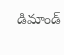డిమాండ్‌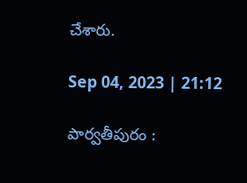చేశారు.

Sep 04, 2023 | 21:12

పార్వతీపురం :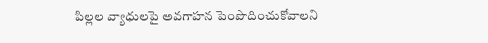పిల్లల వ్యాధులపై అవగాహన పెంపొదించుకోవాలని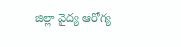జిల్లా వైద్య ఆరోగ్య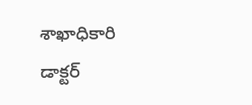శాఖాధికారి డాక్టర్‌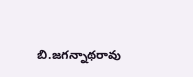బి.జగన్నాథరావు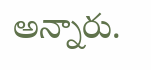అన్నారు.